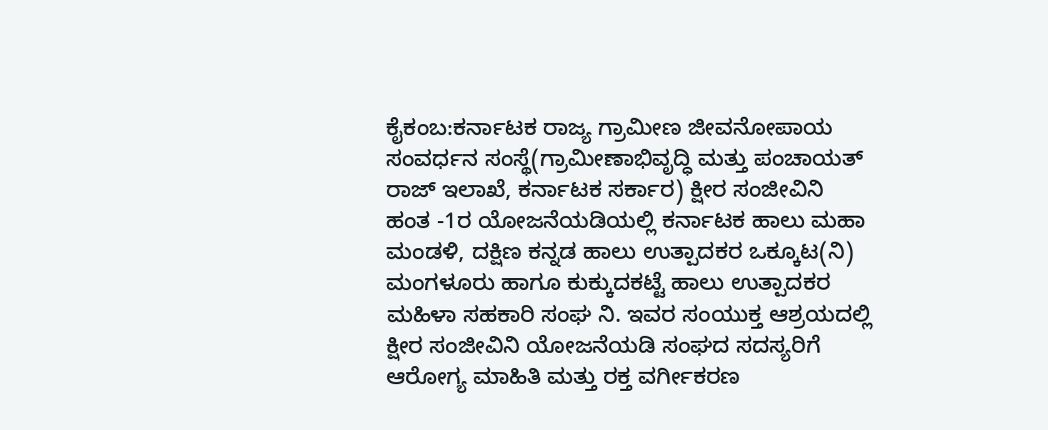ಕೈಕಂಬ:ಕರ್ನಾಟಕ ರಾಜ್ಯ ಗ್ರಾಮೀಣ ಜೀವನೋಪಾಯ ಸಂವರ್ಧನ ಸಂಸ್ಥೆ(ಗ್ರಾಮೀಣಾಭಿವೃದ್ಧಿ ಮತ್ತು ಪಂಚಾಯತ್ ರಾಜ್ ಇಲಾಖೆ, ಕರ್ನಾಟಕ ಸರ್ಕಾರ) ಕ್ಷೀರ ಸಂಜೀವಿನಿ ಹಂತ -1ರ ಯೋಜನೆಯಡಿಯಲ್ಲಿ ಕರ್ನಾಟಕ ಹಾಲು ಮಹಾ ಮಂಡಳಿ, ದಕ್ಷಿಣ ಕನ್ನಡ ಹಾಲು ಉತ್ಪಾದಕರ ಒಕ್ಕೂಟ(ನಿ) ಮಂಗಳೂರು ಹಾಗೂ ಕುಕ್ಕುದಕಟ್ಟೆ ಹಾಲು ಉತ್ಪಾದಕರ ಮಹಿಳಾ ಸಹಕಾರಿ ಸಂಘ ನಿ. ಇವರ ಸಂಯುಕ್ತ ಆಶ್ರಯದಲ್ಲಿ ಕ್ಷೀರ ಸಂಜೀವಿನಿ ಯೋಜನೆಯಡಿ ಸಂಘದ ಸದಸ್ಯರಿಗೆ ಆರೋಗ್ಯ ಮಾಹಿತಿ ಮತ್ತು ರಕ್ತ ವರ್ಗೀಕರಣ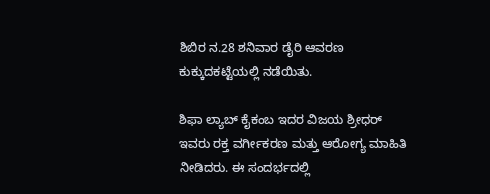ಶಿಬಿರ ನ.28 ಶನಿವಾರ ಡೈರಿ ಆವರಣ ಕುಕ್ಕುದಕಟ್ಟೆಯಲ್ಲಿ ನಡೆಯಿತು.

ಶಿಫಾ ಲ್ಯಾಬ್ ಕೈಕಂಬ ಇದರ ವಿಜಯ ಶ್ರೀಧರ್ ಇವರು ರಕ್ತ ವರ್ಗೀಕರಣ ಮತ್ತು ಆರೋಗ್ಯ ಮಾಹಿತಿ ನೀಡಿದರು. ಈ ಸಂದರ್ಭದಲ್ಲಿ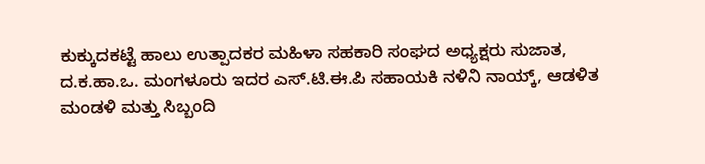ಕುಕ್ಕುದಕಟ್ಟೆ ಹಾಲು ಉತ್ಪಾದಕರ ಮಹಿಳಾ ಸಹಕಾರಿ ಸಂಘದ ಅಧ್ಯಕ್ಷರು ಸುಜಾತ, ದ.ಕ.ಹಾ.ಒ. ಮಂಗಳೂರು ಇದರ ಎಸ್.ಟಿ.ಈ.ಪಿ ಸಹಾಯಕಿ ನಳಿನಿ ನಾಯ್ಕ್, ಆಡಳಿತ ಮಂಡಳಿ ಮತ್ತು ಸಿಬ್ಬಂದಿ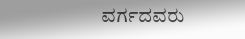ವರ್ಗದವರು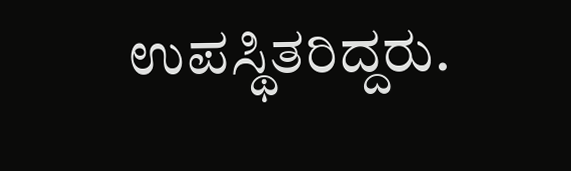ಉಪಸ್ಥಿತರಿದ್ದರು.